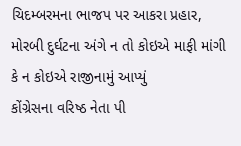ચિદમ્બરમના ભાજપ પર આકરા પ્રહાર, મોરબી દુર્ઘટના અંગે ન તો કોઇએ માફી માંગી કે ન કોઇએ રાજીનામું આપ્યું
કોંગ્રેસના વરિષ્ઠ નેતા પી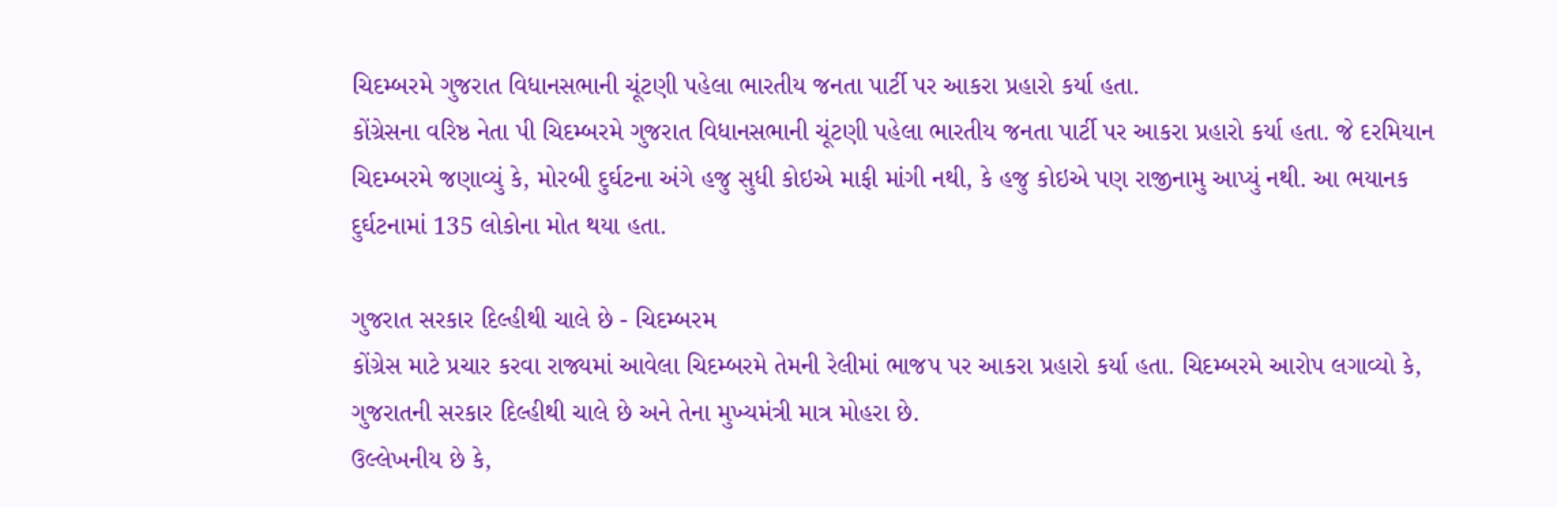ચિદમ્બરમે ગુજરાત વિધાનસભાની ચૂંટણી પહેલા ભારતીય જનતા પાર્ટી પર આકરા પ્રહારો કર્યા હતા.
કોંગ્રેસના વરિષ્ઠ નેતા પી ચિદમ્બરમે ગુજરાત વિધાનસભાની ચૂંટણી પહેલા ભારતીય જનતા પાર્ટી પર આકરા પ્રહારો કર્યા હતા. જે દરમિયાન ચિદમ્બરમે જણાવ્યું કે, મોરબી દુર્ઘટના અંગે હજુ સુધી કોઇએ માફી માંગી નથી, કે હજુ કોઇએ પણ રાજીનામુ આપ્યું નથી. આ ભયાનક દુર્ઘટનામાં 135 લોકોના મોત થયા હતા.

ગુજરાત સરકાર દિલ્હીથી ચાલે છે - ચિદમ્બરમ
કોંગ્રેસ માટે પ્રચાર કરવા રાજ્યમાં આવેલા ચિદમ્બરમે તેમની રેલીમાં ભાજપ પર આકરા પ્રહારો કર્યા હતા. ચિદમ્બરમે આરોપ લગાવ્યો કે, ગુજરાતની સરકાર દિલ્હીથી ચાલે છે અને તેના મુખ્યમંત્રી માત્ર મોહરા છે.
ઉલ્લેખનીય છે કે,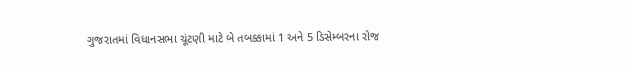ગુજરાતમાં વિધાનસભા ચૂંટણી માટે બે તબક્કામાં 1 અને 5 ડિસેમ્બરના રોજ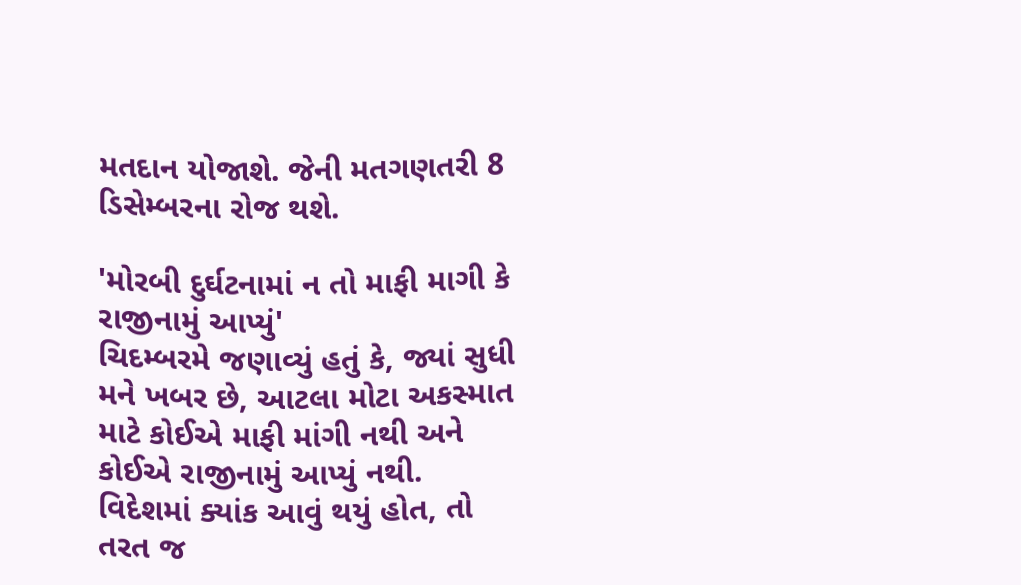મતદાન યોજાશે. જેની મતગણતરી 8 ડિસેમ્બરના રોજ થશે.

'મોરબી દુર્ઘટનામાં ન તો માફી માગી કે રાજીનામું આપ્યું'
ચિદમ્બરમે જણાવ્યું હતું કે, જ્યાં સુધી મને ખબર છે, આટલા મોટા અકસ્માત માટે કોઈએ માફી માંગી નથી અને કોઈએ રાજીનામું આપ્યું નથી. વિદેશમાં ક્યાંક આવું થયું હોત, તો તરત જ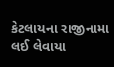કેટલાયના રાજીનામા લઈ લેવાયા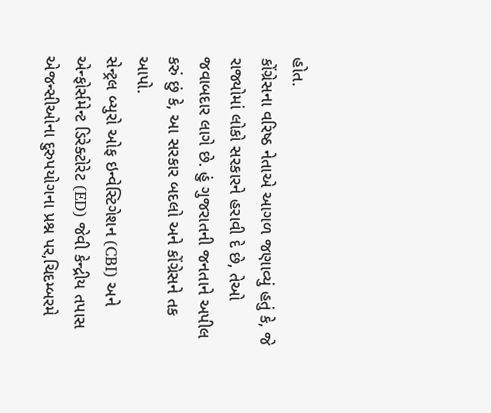હોત.
કોંગ્રેસના વરિષ્ઠ નેતાએ આગળ જણાવ્યું હતું કે, જે રાજ્યોમાં લોકો સરકારને હરાવી દે છે, તેઓ જવાબદાર લાગે છે. હું ગુજરાતની જનતાને અપીલ કરું છું કે, આ સરકાર બદલો અને કોંગ્રેસને તક આપો.
સેન્ટ્રલ બ્યુરો ઓફ ઇન્વેસ્ટિગેશન (CBI) અને એન્ફોર્સમેન્ટ ડિરેક્ટોરેટ (ED) જેવી કેન્દ્રીય તપાસ એજન્સીઓના દુરુપયોગના પ્રશ્ન પર,ચિદમ્બરમે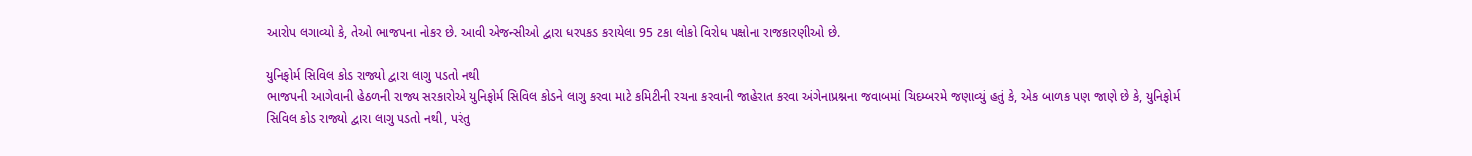આરોપ લગાવ્યો કે, તેઓ ભાજપના નોકર છે. આવી એજન્સીઓ દ્વારા ધરપકડ કરાયેલા 95 ટકા લોકો વિરોધ પક્ષોના રાજકારણીઓ છે.

યુનિફોર્મ સિવિલ કોડ રાજ્યો દ્વારા લાગુ પડતો નથી
ભાજપની આગેવાની હેઠળની રાજ્ય સરકારોએ યુનિફોર્મ સિવિલ કોડને લાગુ કરવા માટે કમિટીની રચના કરવાની જાહેરાત કરવા અંગેનાપ્રશ્નના જવાબમાં ચિદમ્બરમે જણાવ્યું હતું કે, એક બાળક પણ જાણે છે કે, યુનિફોર્મ સિવિલ કોડ રાજ્યો દ્વારા લાગુ પડતો નથી, પરંતુ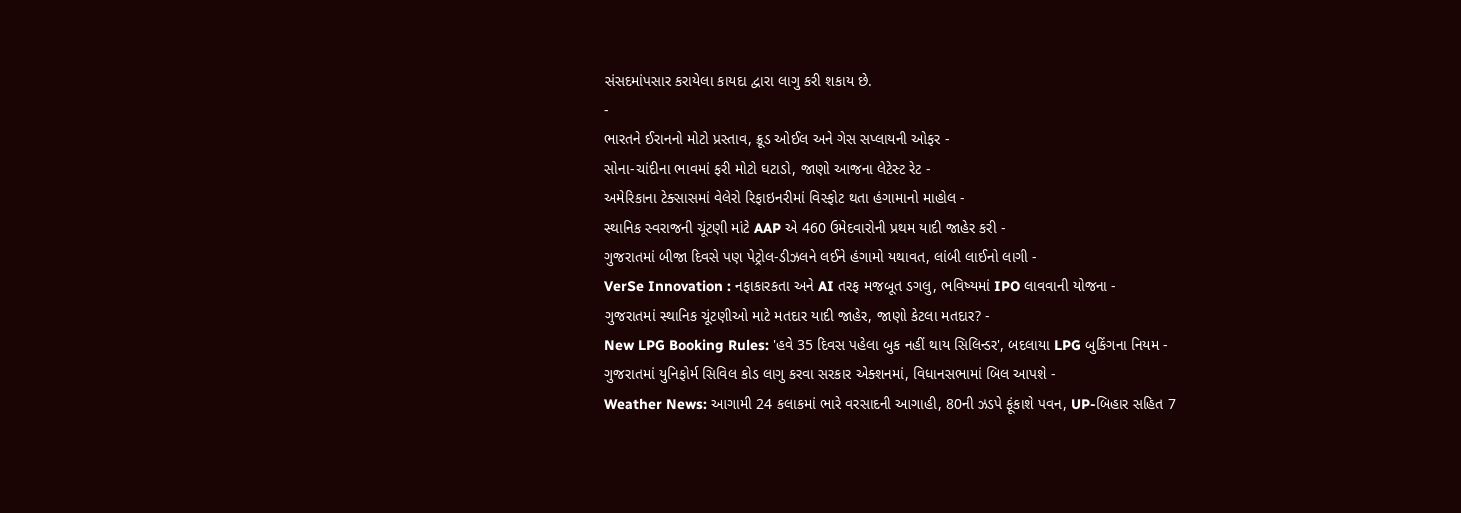સંસદમાંપસાર કરાયેલા કાયદા દ્વારા લાગુ કરી શકાય છે.
-
ભારતને ઈરાનનો મોટો પ્રસ્તાવ, ક્રૂડ ઓઈલ અને ગેસ સપ્લાયની ઓફર -
સોના-ચાંદીના ભાવમાં ફરી મોટો ઘટાડો, જાણો આજના લેટેસ્ટ રેટ -
અમેરિકાના ટેક્સાસમાં વેલેરો રિફાઇનરીમાં વિસ્ફોટ થતા હંગામાનો માહોલ -
સ્થાનિક સ્વરાજની ચૂંટણી માંટે AAP એ 460 ઉમેદવારોની પ્રથમ યાદી જાહેર કરી -
ગુજરાતમાં બીજા દિવસે પણ પેટ્રોલ-ડીઝલને લઈને હંગામો યથાવત, લાંબી લાઈનો લાગી -
VerSe Innovation : નફાકારકતા અને AI તરફ મજબૂત ડગલુ, ભવિષ્યમાં IPO લાવવાની યોજના -
ગુજરાતમાં સ્થાનિક ચૂંટણીઓ માટે મતદાર યાદી જાહેર, જાણો કેટલા મતદાર? -
New LPG Booking Rules: 'હવે 35 દિવસ પહેલા બુક નહીં થાય સિલિન્ડર', બદલાયા LPG બુકિંગના નિયમ -
ગુજરાતમાં યુનિફોર્મ સિવિલ કોડ લાગુ કરવા સરકાર એક્શનમાં, વિધાનસભામાં બિલ આપશે -
Weather News: આગામી 24 કલાકમાં ભારે વરસાદની આગાહી, 80ની ઝડપે ફૂંકાશે પવન, UP-બિહાર સહિત 7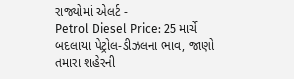રાજ્યોમાં એલર્ટ -
Petrol Diesel Price: 25 માર્ચે બદલાયા પેટ્રોલ-ડીઝલના ભાવ, જાણો તમારા શહેરની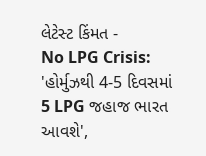લેટેસ્ટ કિંમત -
No LPG Crisis: 'હોર્મુઝથી 4-5 દિવસમાં 5 LPG જહાજ ભારત આવશે',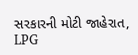સરકારની મોટી જાહેરાત, LPG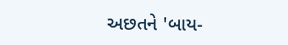અછતને 'બાય-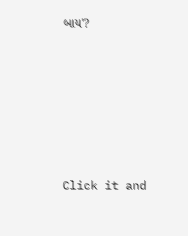બાય'?








Click it and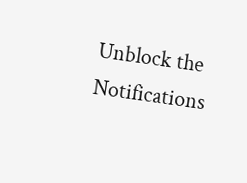Unblock the Notifications